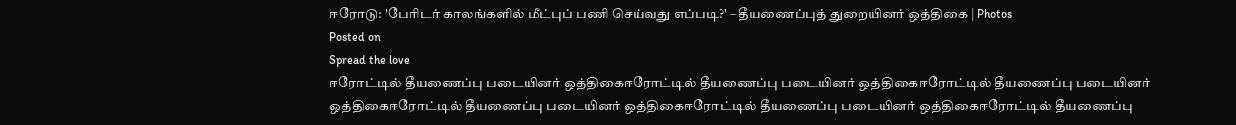ஈரோடு: 'பேரிடர் காலங்களில் மீட்புப் பணி செய்வது எப்படி?' – தீயணைப்புத் துறையினர் ஒத்திகை | Photos
Posted on
Spread the love
ஈரோட்டில் தீயணைப்பு படையினர் ஒத்திகைஈரோட்டில் தீயணைப்பு படையினர் ஒத்திகைஈரோட்டில் தீயணைப்பு படையினர் ஒத்திகைஈரோட்டில் தீயணைப்பு படையினர் ஒத்திகைஈரோட்டில் தீயணைப்பு படையினர் ஒத்திகைஈரோட்டில் தீயணைப்பு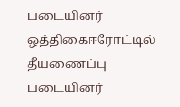படையினர் ஒத்திகைஈரோட்டில் தீயணைப்பு படையினர்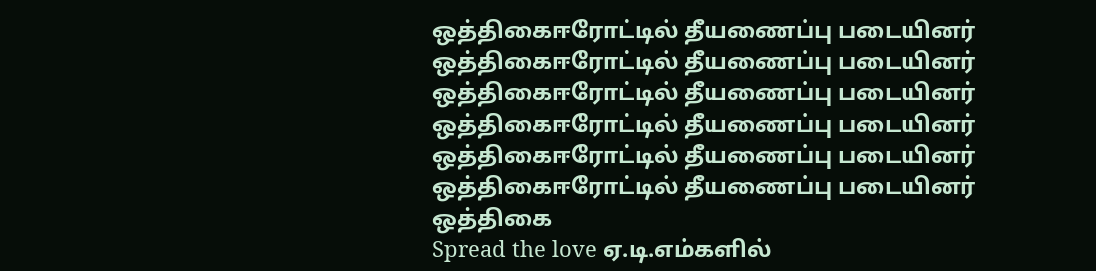ஒத்திகைஈரோட்டில் தீயணைப்பு படையினர் ஒத்திகைஈரோட்டில் தீயணைப்பு படையினர் ஒத்திகைஈரோட்டில் தீயணைப்பு படையினர் ஒத்திகைஈரோட்டில் தீயணைப்பு படையினர் ஒத்திகைஈரோட்டில் தீயணைப்பு படையினர் ஒத்திகைஈரோட்டில் தீயணைப்பு படையினர் ஒத்திகை
Spread the love ஏ.டி.எம்களில்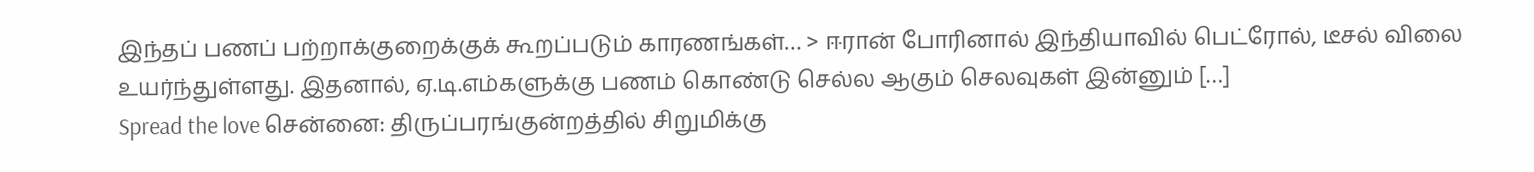இந்தப் பணப் பற்றாக்குறைக்குக் கூறப்படும் காரணங்கள்… > ஈரான் போரினால் இந்தியாவில் பெட்ரோல், டீசல் விலை உயர்ந்துள்ளது. இதனால், ஏ.டி.எம்களுக்கு பணம் கொண்டு செல்ல ஆகும் செலவுகள் இன்னும் […]
Spread the love சென்னை: திருப்பரங்குன்றத்தில் சிறுமிக்கு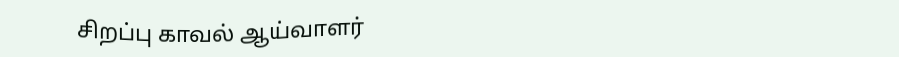சிறப்பு காவல் ஆய்வாளர்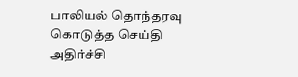பாலியல் தொந்தரவு கொடுத்த செய்தி அதிர்ச்சி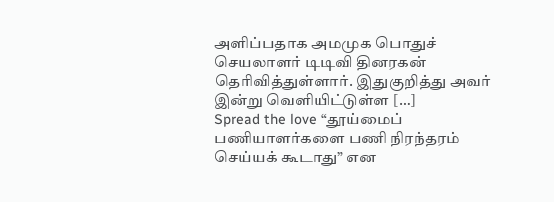அளிப்பதாக அமமுக பொதுச் செயலாளர் டிடிவி தினரகன் தெரிவித்துள்ளார். இதுகுறித்து அவர் இன்று வெளியிட்டுள்ள […]
Spread the love “தூய்மைப் பணியாளர்களை பணி நிரந்தரம் செய்யக் கூடாது” என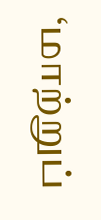‘மாற்றுப்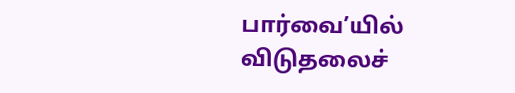பார்வை’யில் விடுதலைச்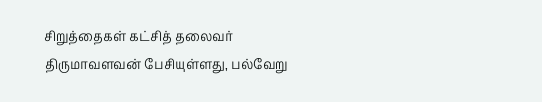சிறுத்தைகள் கட்சித் தலைவர் திருமாவளவன் பேசியுள்ளது, பல்வேறு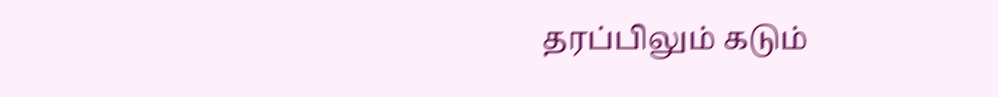தரப்பிலும் கடும்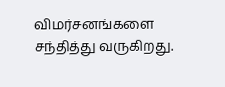விமர்சனங்களை சந்தித்து வருகிறது.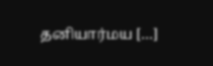தனியார்மய […]